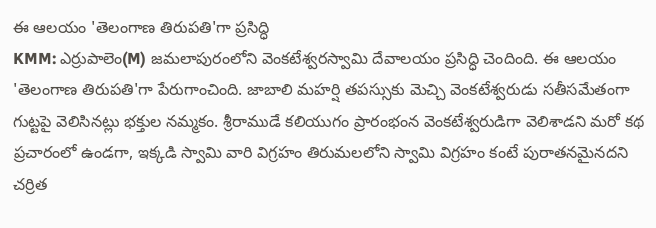ఈ ఆలయం 'తెలంగాణ తిరుపతి'గా ప్రసిద్ధి
KMM: ఎర్రుపాలెం(M) జమలాపురంలోని వెంకటేశ్వరస్వామి దేవాలయం ప్రసిద్ధి చెందింది. ఈ ఆలయం 'తెలంగాణ తిరుపతి'గా పేరుగాంచింది. జాబాలి మహర్షి తపస్సుకు మెచ్చి వెంకటేశ్వరుడు సతీసమేతంగా గుట్టపై వెలిసినట్లు భక్తుల నమ్మకం. శ్రీరాముడే కలియుగం ప్రారంభంన వెంకటేశ్వరుడిగా వెలిశాడని మరో కథ ప్రచారంలో ఉండగా, ఇక్కడి స్వామి వారి విగ్రహం తిరుమలలోని స్వామి విగ్రహం కంటే పురాతనమైనదని చర్రిత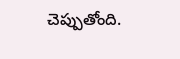చెప్పుతోంది.